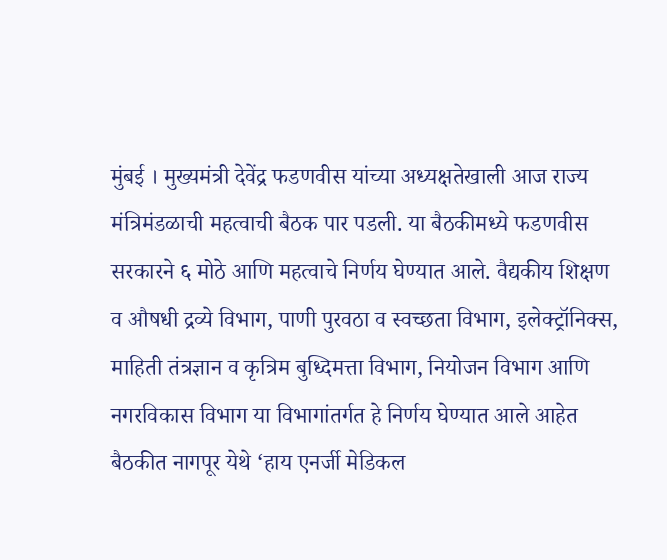मुंबई । मुख्यमंत्री देवेंद्र फडणवीस यांच्या अध्यक्षतेखाली आज राज्य मंत्रिमंडळाची महत्वाची बैठक पार पडली. या बैठकीमध्ये फडणवीस सरकारने ६ मोठे आणि महत्वाचे निर्णय घेण्यात आले. वैद्यकीय शिक्षण व औषधी द्रव्ये विभाग, पाणी पुरवठा व स्वच्छता विभाग, इलेक्ट्रॉनिक्स, माहिती तंत्रज्ञान व कृत्रिम बुध्दिमत्ता विभाग, नियोजन विभाग आणि नगरविकास विभाग या विभागांतर्गत हे निर्णय घेण्यात आले आहेत
बैठकीत नागपूर येथे ‘हाय एनर्जी मेडिकल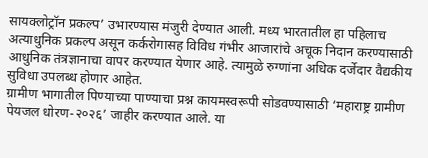सायक्लोट्रॉन प्रकल्प’ उभारण्यास मंजुरी देण्यात आली. मध्य भारतातील हा पहिलाच अत्याधुनिक प्रकल्प असून कर्करोगासह विविध गंभीर आजारांचे अचूक निदान करण्यासाठी आधुनिक तंत्रज्ञानाचा वापर करण्यात येणार आहे. त्यामुळे रुग्णांना अधिक दर्जेदार वैद्यकीय सुविधा उपलब्ध होणार आहेत.
ग्रामीण भागातील पिण्याच्या पाण्याचा प्रश्न कायमस्वरूपी सोडवण्यासाठी ‘महाराष्ट्र ग्रामीण पेयजल धोरण-२०२६’ जाहीर करण्यात आले. या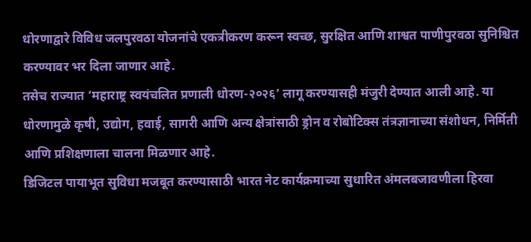धोरणाद्वारे विविध जलपुरवठा योजनांचे एकत्रीकरण करून स्वच्छ, सुरक्षित आणि शाश्वत पाणीपुरवठा सुनिश्चित करण्यावर भर दिला जाणार आहे.
तसेच राज्यात ‘महाराष्ट्र स्वयंचलित प्रणाली धोरण-२०२६’ लागू करण्यासही मंजुरी देण्यात आली आहे. या धोरणामुळे कृषी, उद्योग, हवाई, सागरी आणि अन्य क्षेत्रांसाठी ड्रोन व रोबोटिक्स तंत्रज्ञानाच्या संशोधन, निर्मिती आणि प्रशिक्षणाला चालना मिळणार आहे.
डिजिटल पायाभूत सुविधा मजबूत करण्यासाठी भारत नेट कार्यक्रमाच्या सुधारित अंमलबजावणीला हिरवा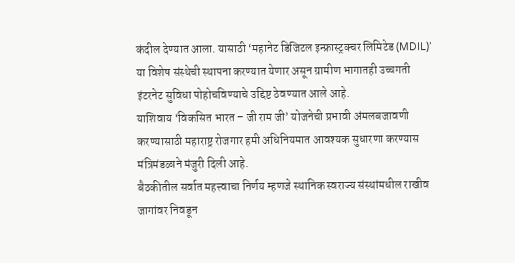कंदील देण्यात आला. यासाठी ‘महानेट डिजिटल इन्फ्रास्ट्रक्चर लिमिटेड (MDIL)’ या विशेष संस्थेची स्थापना करण्यात येणार असून ग्रामीण भागातही उच्चगती इंटरनेट सुविधा पोहोचविण्याचे उद्दिष्ट ठेवण्यात आले आहे.
याशिवाय ‘विकसित भारत – जी राम जी’ योजनेची प्रभावी अंमलबजावणी करण्यासाठी महाराष्ट्र रोजगार हमी अधिनियमात आवश्यक सुधारणा करण्यास मंत्रिमंडळाने मंजुरी दिली आहे.
बैठकीतील सर्वात महत्त्वाचा निर्णय म्हणजे स्थानिक स्वराज्य संस्थांमधील राखीव जागांवर निवडून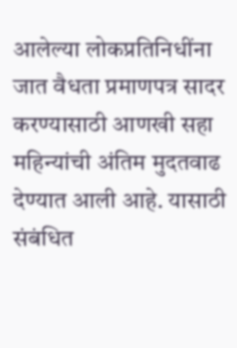आलेल्या लोकप्रतिनिधींना जात वैधता प्रमाणपत्र सादर करण्यासाठी आणखी सहा महिन्यांची अंतिम मुदतवाढ देण्यात आली आहे. यासाठी संबंधित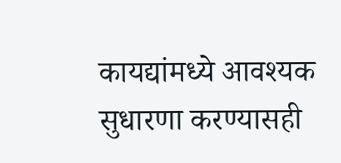कायद्यांमध्ये आवश्यक सुधारणा करण्यासही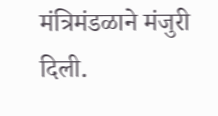मंत्रिमंडळाने मंजुरी दिली.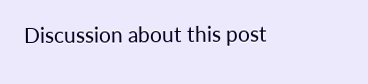Discussion about this post